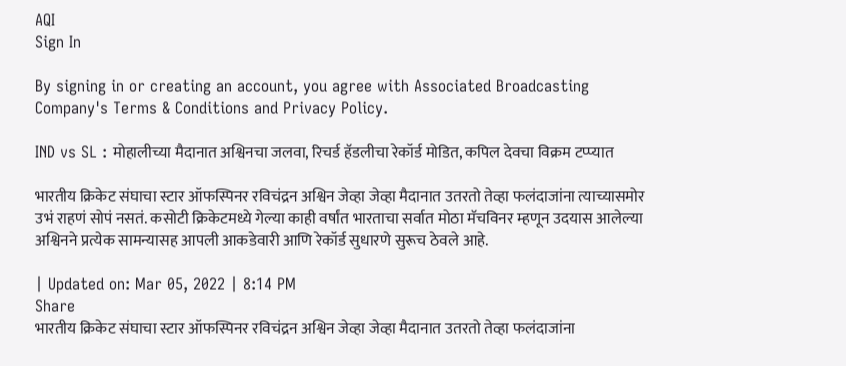AQI
Sign In

By signing in or creating an account, you agree with Associated Broadcasting Company's Terms & Conditions and Privacy Policy.

IND vs SL : मोहालीच्या मैदानात अश्विनचा जलवा, रिचर्ड हॅडलीचा रेकॉर्ड मोडित, कपिल देवचा विक्रम टप्प्यात

भारतीय क्रिकेट संघाचा स्टार ऑफस्पिनर रविचंद्रन अश्विन जेव्हा जेव्हा मैदानात उतरतो तेव्हा फलंदाजांना त्याच्यासमोर उभं राहणं सोपं नसतं. कसोटी क्रिकेटमध्ये गेल्या काही वर्षांत भारताचा सर्वात मोठा मॅचविनर म्हणून उदयास आलेल्या अश्विनने प्रत्येक सामन्यासह आपली आकडेवारी आणि रेकॉर्ड सुधारणे सुरूच ठेवले आहे.

| Updated on: Mar 05, 2022 | 8:14 PM
Share
भारतीय क्रिकेट संघाचा स्टार ऑफस्पिनर रविचंद्रन अश्विन जेव्हा जेव्हा मैदानात उतरतो तेव्हा फलंदाजांना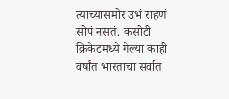त्याच्यासमोर उभं राहणं सोपं नसतं. कसोटी क्रिकेटमध्ये गेल्या काही वर्षांत भारताचा सर्वात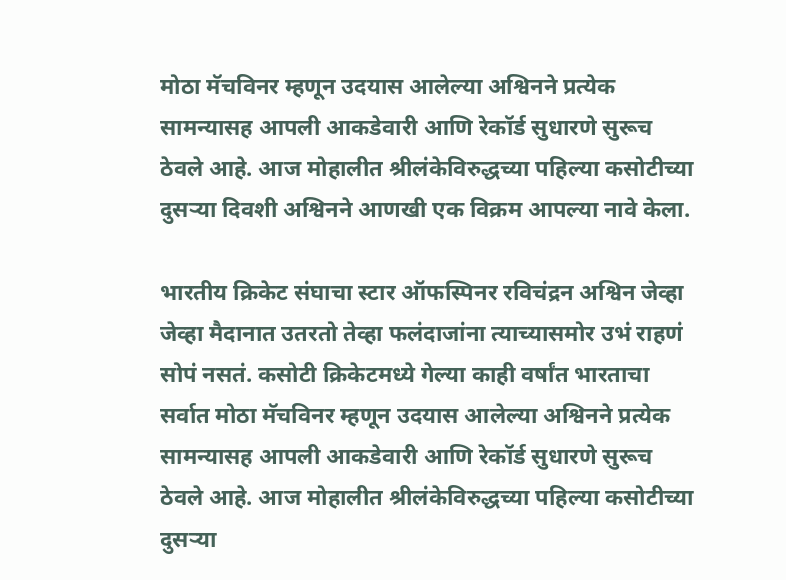मोठा मॅचविनर म्हणून उदयास आलेल्या अश्विनने प्रत्येक सामन्यासह आपली आकडेवारी आणि रेकॉर्ड सुधारणे सुरूच ठेवले आहे. आज मोहालीत श्रीलंकेविरुद्धच्या पहिल्या कसोटीच्या दुसऱ्या दिवशी अश्विनने आणखी एक विक्रम आपल्या नावे केला.

भारतीय क्रिकेट संघाचा स्टार ऑफस्पिनर रविचंद्रन अश्विन जेव्हा जेव्हा मैदानात उतरतो तेव्हा फलंदाजांना त्याच्यासमोर उभं राहणं सोपं नसतं. कसोटी क्रिकेटमध्ये गेल्या काही वर्षांत भारताचा सर्वात मोठा मॅचविनर म्हणून उदयास आलेल्या अश्विनने प्रत्येक सामन्यासह आपली आकडेवारी आणि रेकॉर्ड सुधारणे सुरूच ठेवले आहे. आज मोहालीत श्रीलंकेविरुद्धच्या पहिल्या कसोटीच्या दुसऱ्या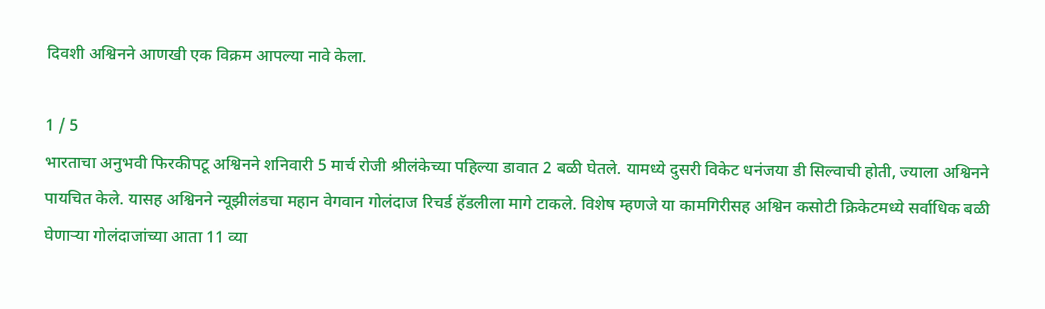दिवशी अश्विनने आणखी एक विक्रम आपल्या नावे केला.

1 / 5
भारताचा अनुभवी फिरकीपटू अश्विनने शनिवारी 5 मार्च रोजी श्रीलंकेच्या पहिल्या डावात 2 बळी घेतले. यामध्ये दुसरी विकेट धनंजया डी सिल्वाची होती, ज्याला अश्विनने पायचित केले. यासह अश्विनने न्यूझीलंडचा महान वेगवान गोलंदाज रिचर्ड हॅडलीला मागे टाकले. विशेष म्हणजे या कामगिरीसह अश्विन कसोटी क्रिकेटमध्ये सर्वाधिक बळी घेणाऱ्या गोलंदाजांच्या आता 11 व्या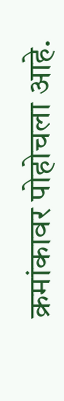क्रमांकावर पोहोचला आहे.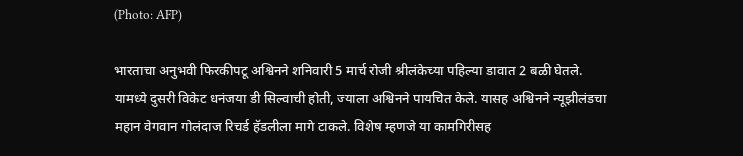(Photo: AFP)

भारताचा अनुभवी फिरकीपटू अश्विनने शनिवारी 5 मार्च रोजी श्रीलंकेच्या पहिल्या डावात 2 बळी घेतले. यामध्ये दुसरी विकेट धनंजया डी सिल्वाची होती, ज्याला अश्विनने पायचित केले. यासह अश्विनने न्यूझीलंडचा महान वेगवान गोलंदाज रिचर्ड हॅडलीला मागे टाकले. विशेष म्हणजे या कामगिरीसह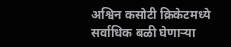अश्विन कसोटी क्रिकेटमध्ये सर्वाधिक बळी घेणाऱ्या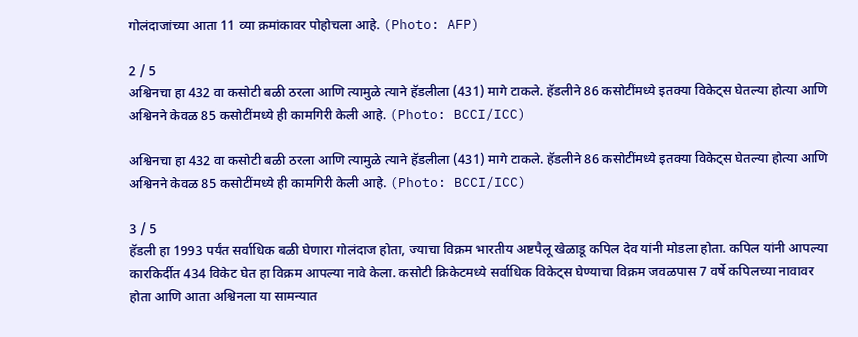गोलंदाजांच्या आता 11 व्या क्रमांकावर पोहोचला आहे. (Photo: AFP)

2 / 5
अश्विनचा हा 432 वा कसोटी बळी ठरला आणि त्यामुळे त्याने हॅडलीला (431) मागे टाकले. हॅडलीने 86 कसोटींमध्ये इतक्या विकेट्स घेतल्या होत्या आणि अश्विनने केवळ 85 कसोटींमध्ये ही कामगिरी केली आहे. (Photo: BCCI/ICC)

अश्विनचा हा 432 वा कसोटी बळी ठरला आणि त्यामुळे त्याने हॅडलीला (431) मागे टाकले. हॅडलीने 86 कसोटींमध्ये इतक्या विकेट्स घेतल्या होत्या आणि अश्विनने केवळ 85 कसोटींमध्ये ही कामगिरी केली आहे. (Photo: BCCI/ICC)

3 / 5
हॅडली हा 1993 पर्यंत सर्वाधिक बळी घेणारा गोलंदाज होता, ज्याचा विक्रम भारतीय अष्टपैलू खेळाडू कपिल देव यांनी मोडला होता. कपिल यांनी आपल्या कारकिर्दीत 434 विकेट घेत हा विक्रम आपल्या नावे केला. कसोटी क्रिकेटमध्ये सर्वाधिक विकेट्स घेण्याचा विक्रम जवळपास 7 वर्षे कपिलच्या नावावर होता आणि आता अश्विनला या सामन्यात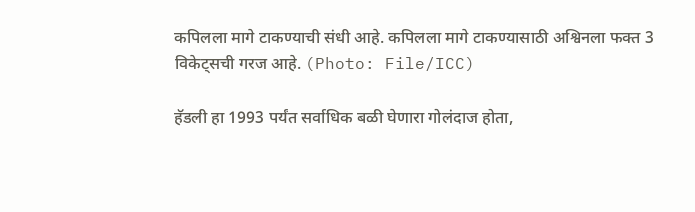कपिलला मागे टाकण्याची संधी आहे. कपिलला मागे टाकण्यासाठी अश्विनला फक्त 3 विकेट्सची गरज आहे. (Photo: File/ICC)

हॅडली हा 1993 पर्यंत सर्वाधिक बळी घेणारा गोलंदाज होता,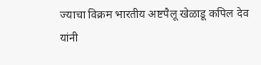ज्याचा विक्रम भारतीय अष्टपैलू खेळाडू कपिल देव यांनी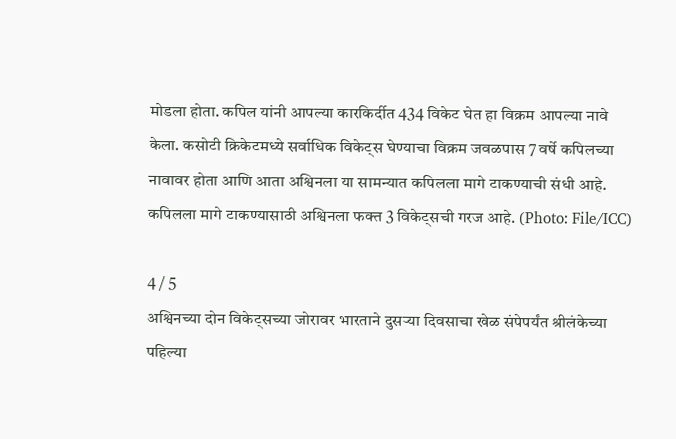मोडला होता. कपिल यांनी आपल्या कारकिर्दीत 434 विकेट घेत हा विक्रम आपल्या नावे केला. कसोटी क्रिकेटमध्ये सर्वाधिक विकेट्स घेण्याचा विक्रम जवळपास 7 वर्षे कपिलच्या नावावर होता आणि आता अश्विनला या सामन्यात कपिलला मागे टाकण्याची संधी आहे. कपिलला मागे टाकण्यासाठी अश्विनला फक्त 3 विकेट्सची गरज आहे. (Photo: File/ICC)

4 / 5
अश्विनच्या दोन विकेट्सच्या जोरावर भारताने दुसऱ्या दिवसाचा खेळ संपेपर्यंत श्रीलंकेच्या पहिल्या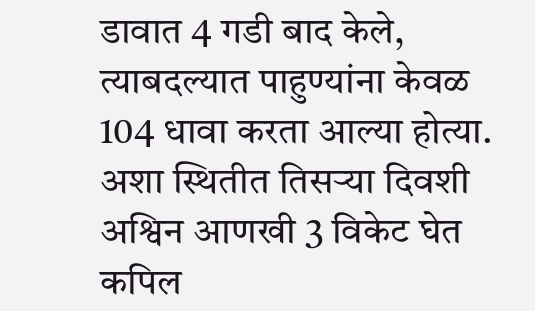डावात 4 गडी बाद केले, त्याबदल्यात पाहुण्यांना केवळ 104 धावा करता आल्या होत्या. अशा स्थितीत तिसऱ्या दिवशी अश्विन आणखी 3 विकेट घेत कपिल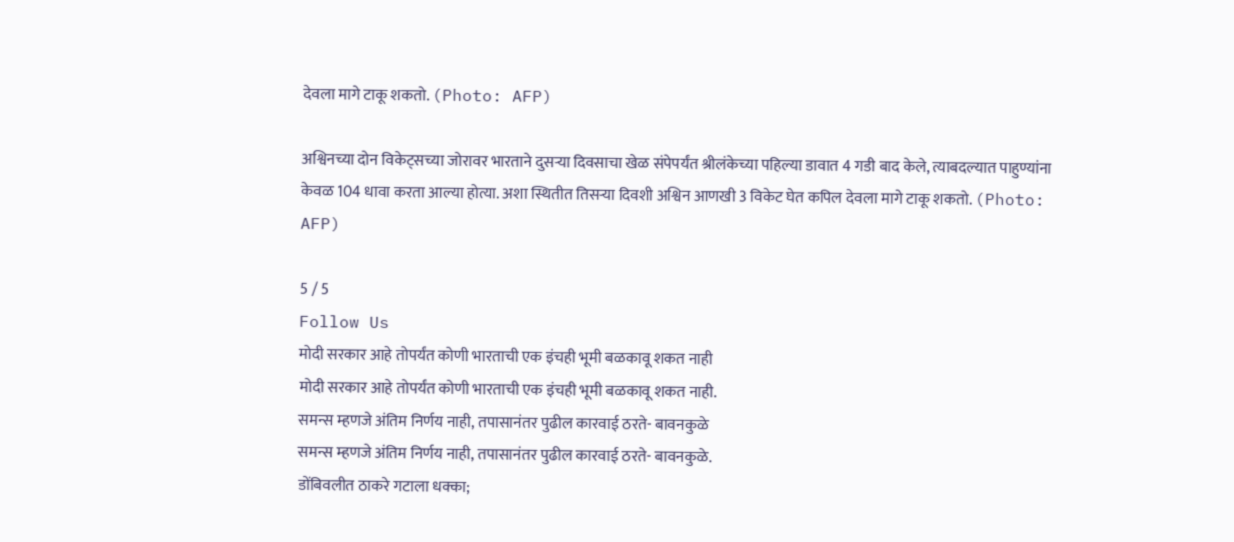देवला मागे टाकू शकतो. (Photo: AFP)

अश्विनच्या दोन विकेट्सच्या जोरावर भारताने दुसऱ्या दिवसाचा खेळ संपेपर्यंत श्रीलंकेच्या पहिल्या डावात 4 गडी बाद केले, त्याबदल्यात पाहुण्यांना केवळ 104 धावा करता आल्या होत्या. अशा स्थितीत तिसऱ्या दिवशी अश्विन आणखी 3 विकेट घेत कपिल देवला मागे टाकू शकतो. (Photo: AFP)

5 / 5
Follow Us
मोदी सरकार आहे तोपर्यंत कोणी भारताची एक इंचही भूमी बळकावू शकत नाही
मोदी सरकार आहे तोपर्यंत कोणी भारताची एक इंचही भूमी बळकावू शकत नाही.
समन्स म्हणजे अंतिम निर्णय नाही, तपासानंतर पुढील कारवाई ठरते- बावनकुळे
समन्स म्हणजे अंतिम निर्णय नाही, तपासानंतर पुढील कारवाई ठरते- बावनकुळे.
डोंबिवलीत ठाकरे गटाला धक्का;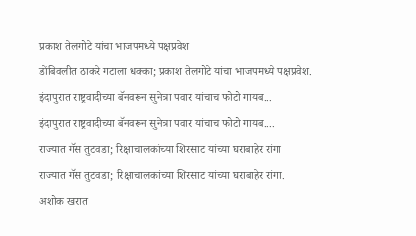प्रकाश तेलगोटे यांचा भाजपमध्ये पक्षप्रवेश
डोंबिवलीत ठाकरे गटाला धक्का; प्रकाश तेलगोटे यांचा भाजपमध्ये पक्षप्रवेश.
इंदापुरात राष्ट्रवादीच्या बॅनवरून सुनेत्रा पवार यांचाच फोटो गायब...
इंदापुरात राष्ट्रवादीच्या बॅनवरून सुनेत्रा पवार यांचाच फोटो गायब....
राज्यात गॅस तुटवडा; रिक्षाचालकांच्या शिरसाट यांच्या घराबाहेर रांगा
राज्यात गॅस तुटवडा; रिक्षाचालकांच्या शिरसाट यांच्या घराबाहेर रांगा.
अशोक खरात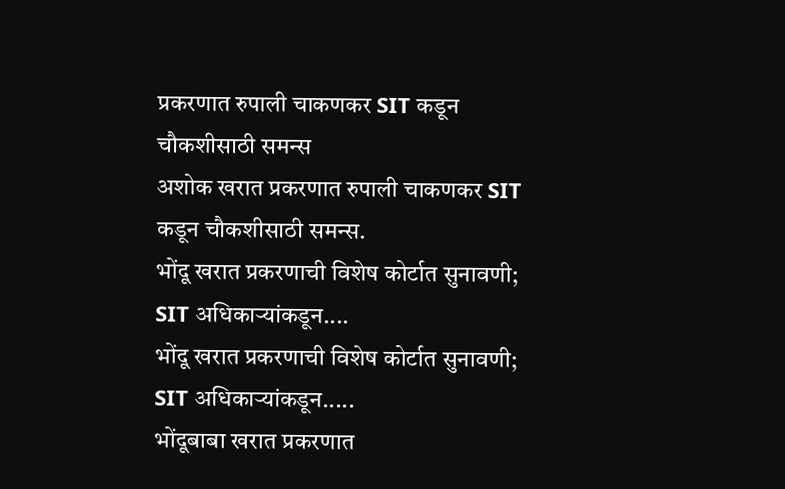प्रकरणात रुपाली चाकणकर SIT कडून चौकशीसाठी समन्स
अशोक खरात प्रकरणात रुपाली चाकणकर SIT कडून चौकशीसाठी समन्स.
भोंदू खरात प्रकरणाची विशेष कोर्टात सुनावणी; SIT अधिकाऱ्यांकडून....
भोंदू खरात प्रकरणाची विशेष कोर्टात सुनावणी; SIT अधिकाऱ्यांकडून.....
भोंदूबाबा खरात प्रकरणात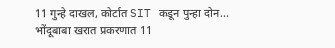11 गुन्हे दाखल, कोर्टात SIT कडून पुन्हा दोन...
भोंदूबाबा खरात प्रकरणात 11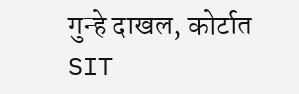गुन्हे दाखल, कोर्टात SIT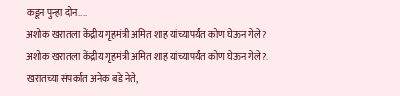कडून पुन्हा दोन....
अशोक खरातला केंद्रीय गृहमंत्री अमित शाह यांच्यापर्यंत कोण घेऊन गेले?
अशोक खरातला केंद्रीय गृहमंत्री अमित शाह यांच्यापर्यंत कोण घेऊन गेले?.
खरातच्या संपर्कात अनेक बडे नेते,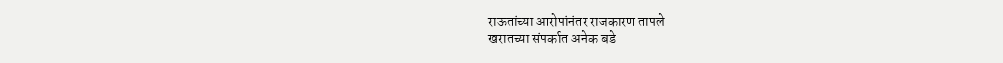राऊतांच्या आरोपांनंतर राजकारण तापले
खरातच्या संपर्कात अनेक बडे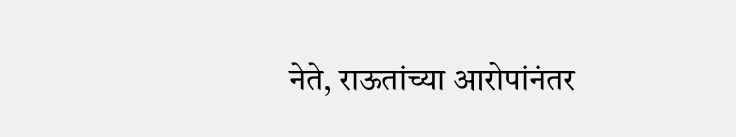नेते, राऊतांच्या आरोपांनंतर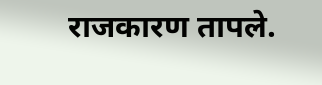राजकारण तापले.